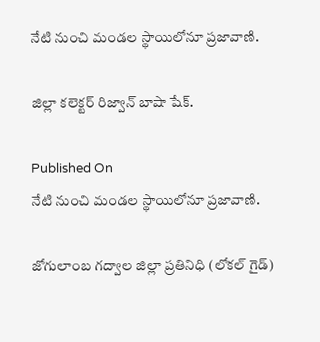నేటి నుంచి మండల స్థాయిలోనూ ప్రజావాణి.

జిల్లా కలెక్టర్ రిజ్వాన్ బాషా షేక్.

Published On
నేటి నుంచి మండల స్థాయిలోనూ ప్రజావాణి.

జోగులాంబ గద్వాల జిల్లా ప్రతినిధి (లోకల్ గైడ్)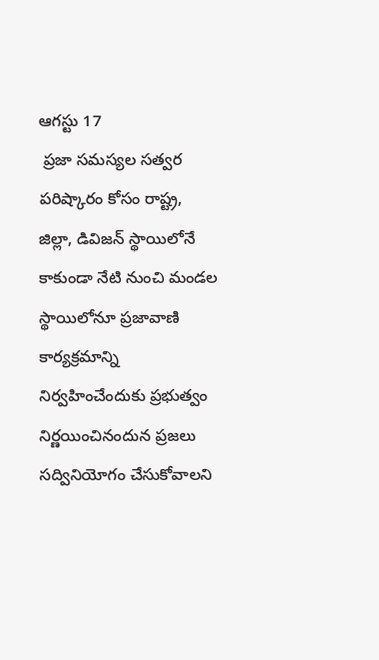ఆగస్టు 17
 ప్రజా సమస్యల సత్వర పరిష్కారం కోసం రాష్ట్ర, జిల్లా, డివిజన్ స్థాయిలోనే కాకుండా నేటి నుంచి మండల స్థాయిలోనూ ప్రజావాణి కార్యక్రమాన్ని నిర్వహించేందుకు ప్రభుత్వం నిర్ణయించినందున ప్రజలు సద్వినియోగం చేసుకోవాలని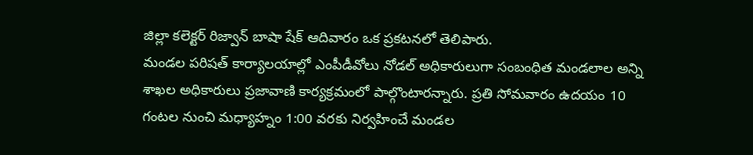జిల్లా కలెక్టర్ రిజ్వాన్ బాషా షేక్ ఆదివారం ఒక ప్రకటనలో తెలిపారు.
మండల పరిషత్ కార్యాలయాల్లో ఎంపీడీవోలు నోడల్ అధికారులుగా సంబంధిత మండలాల అన్ని శాఖల అధికారులు ప్రజావాణి కార్యక్రమంలో పాల్గొంటారన్నారు. ప్రతి సోమవారం ఉదయం 10 గంటల నుంచి మధ్యాహ్నం 1:00 వరకు నిర్వహించే మండల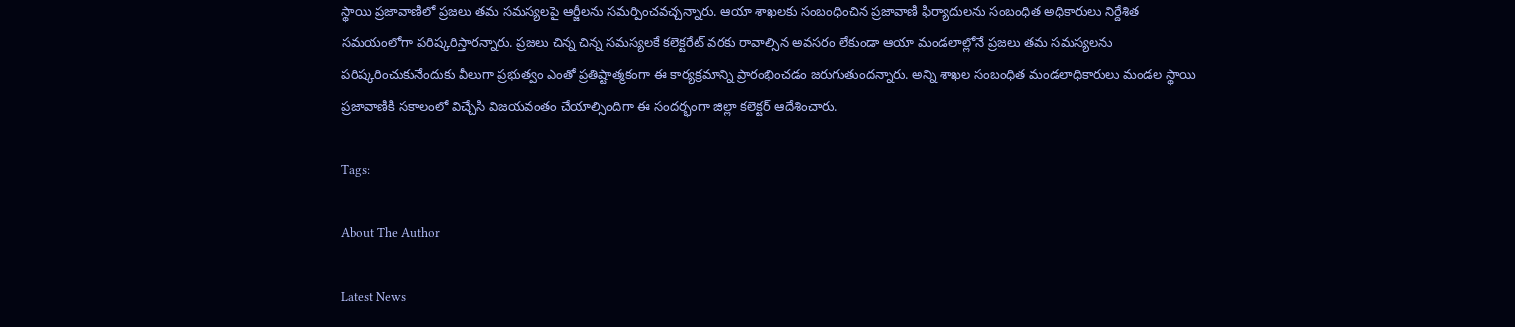స్థాయి ప్రజావాణిలో ప్రజలు తమ సమస్యలపై ఆర్జీలను సమర్పించవచ్చన్నారు. ఆయా శాఖలకు సంబంధించిన ప్రజావాణి ఫిర్యాదులను సంబంధిత అధికారులు నిర్దేశిత సమయంలోగా పరిష్కరిస్తారన్నారు. ప్రజలు చిన్న చిన్న సమస్యలకే కలెక్టరేట్ వరకు రావాల్సిన అవసరం లేకుండా ఆయా మండలాల్లోనే ప్రజలు తమ సమస్యలను పరిష్కరించుకునేందుకు వీలుగా ప్రభుత్వం ఎంతో ప్రతిష్టాత్మకంగా ఈ కార్యక్రమాన్ని ప్రారంభించడం జరుగుతుందన్నారు. అన్ని శాఖల సంబంధిత మండలాధికారులు మండల స్థాయి ప్రజావాణికి సకాలంలో విచ్చేసి విజయవంతం చేయాల్సిందిగా ఈ సందర్భంగా జిల్లా కలెక్టర్ ఆదేశించారు.

Tags:

About The Author

Latest News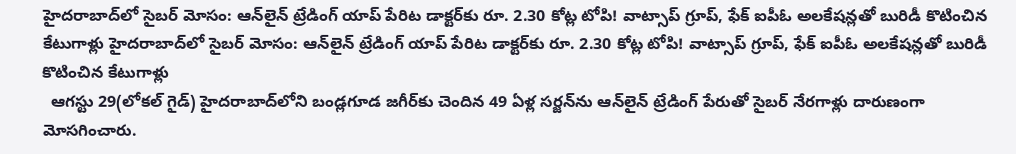హైదరాబాద్‌లో సైబర్ మోసం: ఆన్‌లైన్ ట్రేడింగ్ యాప్ పేరిట డాక్టర్‌కు రూ. 2.30 కోట్ల టోపి! వాట్సాప్ గ్రూప్, ఫేక్ ఐపీఓ అలకేషన్లతో బురిడీ కొటించిన కేటుగాళ్లు హైదరాబాద్‌లో సైబర్ మోసం: ఆన్‌లైన్ ట్రేడింగ్ యాప్ పేరిట డాక్టర్‌కు రూ. 2.30 కోట్ల టోపి! వాట్సాప్ గ్రూప్, ఫేక్ ఐపీఓ అలకేషన్లతో బురిడీ కొటించిన కేటుగాళ్లు
  ఆగస్టు 29(లోకల్ గైడ్) హైదరాబాద్‌లోని బండ్లగూడ జగీర్‌కు చెందిన 49 ఏళ్ల సర్జన్‌ను ఆన్‌లైన్ ట్రేడింగ్ పేరుతో సైబర్ నేరగాళ్లు దారుణంగా మోసగించారు.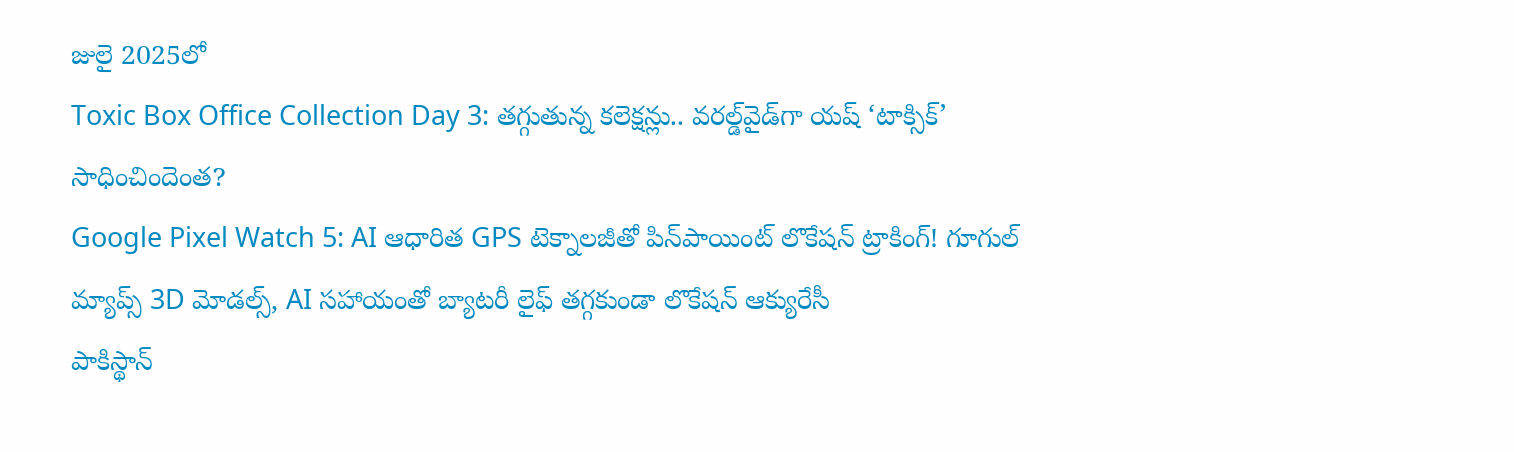జులై 2025లో
Toxic Box Office Collection Day 3: తగ్గుతున్న కలెక్షన్లు.. వరల్డ్‌వైడ్‌గా యష్ ‘టాక్సిక్’ సాధించిందెంత?
Google Pixel Watch 5: AI ఆధారిత GPS టెక్నాలజీతో పిన్‌పాయింట్ లొకేషన్ ట్రాకింగ్! గూగుల్ మ్యాప్స్ 3D మోడల్స్, AI సహాయంతో బ్యాటరీ లైఫ్ తగ్గకుండా లొకేషన్ ఆక్యురేసీ
పాకిస్థాన్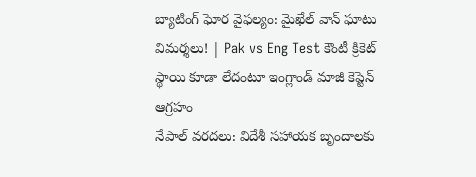బ్యాటింగ్ ఘోర వైఫల్యం: మైఖేల్ వాన్ ఘాటు విమర్శలు! | Pak vs Eng Test కౌంటీ క్రికెట్ స్థాయి కూడా లేదంటూ ఇంగ్లాండ్ మాజీ కెప్టెన్ ఆగ్రహం
నేపాల్‌ వరదలు: విదేశీ సహాయక బృందాలకు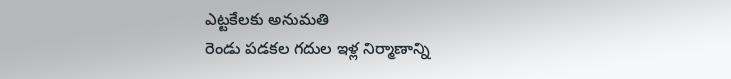ఎట్టకేలకు అనుమతి
రెండు పడకల గదుల ఇళ్ల నిర్మాణాన్ని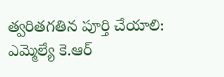త్వరితగతిన పూర్తి చేయాలి:
ఎమ్మెల్యే కె.ఆర్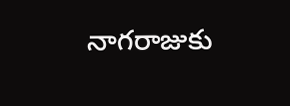నాగరాజుకు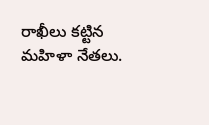రాఖీలు కట్టిన మహిళా నేతలు.